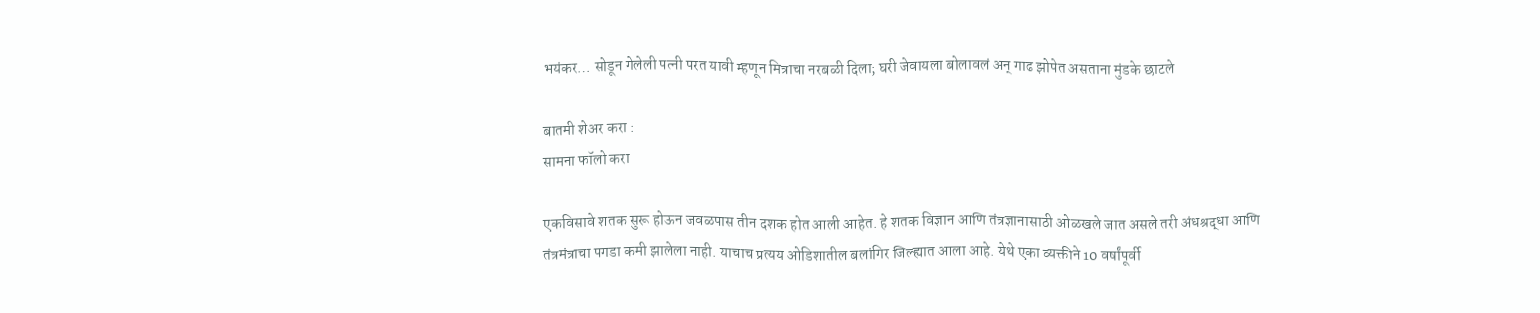भयंकर… सोडून गेलेली पत्नी परत यावी म्हणून मित्राचा नरबळी दिला; घरी जेवायला बोलावलं अन् गाढ झोपेत असताना मुंडके छाटले

बातमी शेअर करा :
सामना फॉलो करा

एकविसावे शतक सुरू होऊन जवळपास तीन दशक होत आली आहेत. हे शतक विज्ञान आणि तंत्रज्ञानासाठी ओळखले जात असले तरी अंधश्रद्धा आणि तंत्रमंत्राचा पगडा कमी झालेला नाही. याचाच प्रत्यय ओडिशातील बलांगिर जिल्ह्यात आला आहे. येथे एका व्यक्तीने 10 वर्षांपूर्वी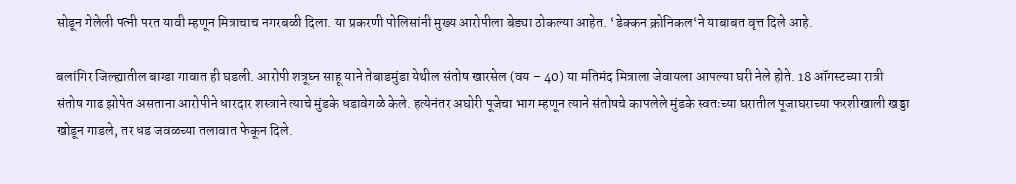सोडून गेलेली पत्नी परत यावी म्हणून मित्राचाच नगरबळी दिला. या प्रकरणी पोलिसांनी मुख्य आरोपीला बेड्या ठोकल्या आहेत. ‘डेक्कन क्रोनिकल‘ने याबाबत वृत्त दिले आहे.

बलांगिर जिल्ह्यातील बाग्डा गावात ही घडली. आरोपी शत्रूघ्न साहू याने तेबाडमुंडा येथील संतोष खारसेल (वय – 40) या मतिमंद मित्राला जेवायला आपल्या घरी नेले होते. 18 ऑगस्टच्या रात्री संतोष गाढ झोपेत असताना आरोपीने धारदार शस्त्राने त्याचे मुंडके धडावेगळे केले. हत्येनंतर अघोरी पूजेचा भाग म्हणून त्याने संतोषचे कापलेले मुंडके स्वतःच्या घरातील पूजाघराच्या फरशीखाली खड्डा खोडून गाडले, तर धड जवळच्या तलावात फेकून दिले.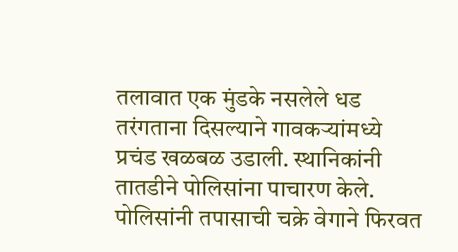तलावात एक मुंडके नसलेले धड तरंगताना दिसल्याने गावकऱ्यांमध्ये प्रचंड खळबळ उडाली. स्थानिकांनी तातडीने पोलिसांना पाचारण केले. पोलिसांनी तपासाची चक्रे वेगाने फिरवत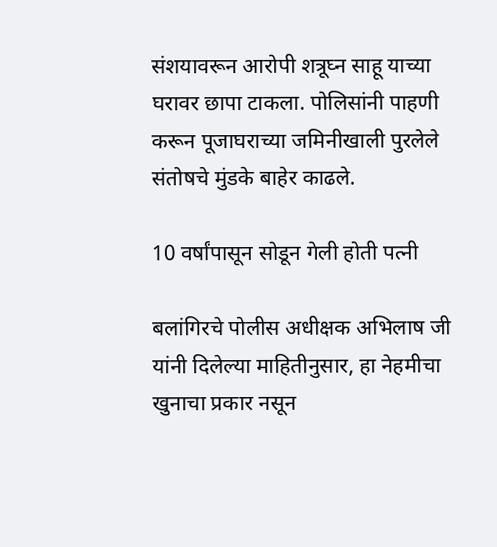संशयावरून आरोपी शत्रूघ्न साहू याच्या घरावर छापा टाकला. पोलिसांनी पाहणी करून पूजाघराच्या जमिनीखाली पुरलेले संतोषचे मुंडके बाहेर काढले.

10 वर्षांपासून सोडून गेली होती पत्नी

बलांगिरचे पोलीस अधीक्षक अभिलाष जी यांनी दिलेल्या माहितीनुसार, हा नेहमीचा खुनाचा प्रकार नसून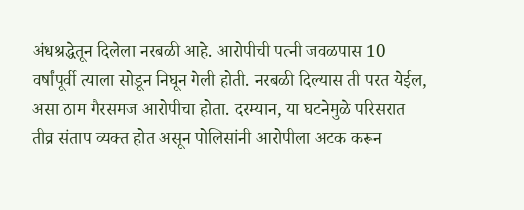अंधश्रद्धेतून दिलेला नरबळी आहे. आरोपीची पत्नी जवळपास 10 वर्षांपूर्वी त्याला सोडून निघून गेली होती. नरबळी दिल्यास ती परत येईल, असा ठाम गैरसमज आरोपीचा होता. दरम्यान, या घटनेमुळे परिसरात तीव्र संताप व्यक्त होत असून पोलिसांनी आरोपीला अटक करून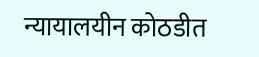न्यायालयीन कोठडीत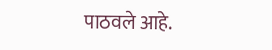पाठवले आहे.